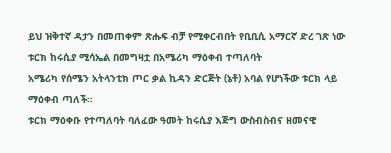ይህ ዝቅተኛ ዳታን በመጠቀም ጽሑፍ ብቻ የሚቀርብበት የቢቢሲ አማርኛ ድረ ገጽ ነው
ቱርክ ከሩሲያ ሚሳኤል በመግዛቷ በአሜሪካ ማዕቀብ ተጣለባት
አሜሪካ የሰሜን አትላንቲክ ጦር ቃል ኪዳን ድርጅት (ኔቶ) አባል የሆነችው ቱርክ ላይ ማዕቀብ ጣለች።
ቱርክ ማዕቀቡ የተጣለባት ባለፈው ዓመት ከሩሲያ እጅግ ውስብስብና ዘመናዊ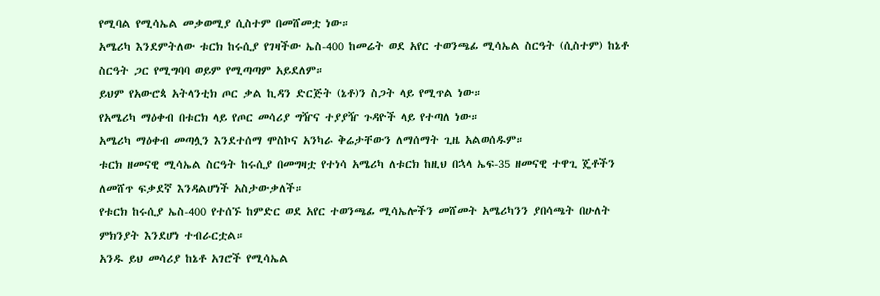የሚባል የሚሳኤል መቃወሚያ ሲስተም በመሸመቷ ነው።
አሜሪካ እንደምትለው ቱርክ ከሩሲያ የገዛችው ኤስ-400 ከመሬት ወደ አየር ተወንጫፊ ሚሳኤል ስርዓት (ሲስተም) ከኔቶ ስርዓት ጋር የሚግባባ ወይም የሚጣጣም አይደለም።
ይህም የአውሮጳ አትላንቲክ ጦር ቃል ኪዳን ድርጅት (ኔቶ)ን ስጋት ላይ የሚጥል ነው።
የአሜሪካ ማዕቀብ በቱርክ ላይ የጦር መሳሪያ ግዥና ተያያዥ ጉዳዮች ላይ የተጣለ ነው።
አሜሪካ ማዕቀብ መጣሏን እንደተሰማ ሞስኮና አንካራ ቅሬታቸውን ለማሰማት ጊዜ አልወሰዱም።
ቱርክ ዘመናዊ ሚሳኤል ስርዓት ከሩሲያ በመግዛቷ የተነሳ አሜሪካ ለቱርክ ከዚህ በኋላ ኤፍ-35 ዘመናዊ ተዋጊ ጄቶችን ለመሸጥ ፍቃደኛ እንዳልሆነች አስታውቃለች።
የቱርክ ከሩሲያ ኤስ-400 የተሰኙ ከምድር ወደ አየር ተወንጫፊ ሚሳኤሎችን መሸመት አሜሪካንን ያበሳጫት በሁለት ምክንያት እንደሆነ ተብራርቷል።
አንዱ ይህ መሳሪያ ከኔቶ አገሮች የሚሳኤል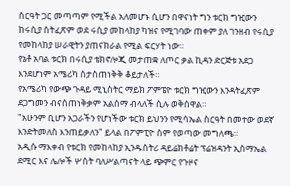ስርዓት ጋር መጣጣም የሚችል አለመሆኑ ሲሆን በዋናነት ግን ቱርክ ግዢውን ከሩሲያ ስትፈጽም ወደ ሩሲያ መከላከያ ካዝና የሚገባው ጠቀም ያለ ገንዘብ የሩሲያ የመከላከያ ሠራዊትን ያጠናክራል የሚል ፍርሃት ነው።
የኔቶ አባል ቱርክ በሩሲያ ቴክኖሎጂ መታጠቋ ለጦር ቃል ኪዳን ድርጅቱ አደጋ እንደሆነም አሜሪካ ስታስጠነቅቅ ቆይታለች።
የአሜሪካ የውጭ ጉዳይ ሚኒስትር ማይክ ፖምፔዮ ቱርክ ግዢውን እንዳትፈጽም ደጋግመን ብናስጠነቅቃም አልሰማ ብላለች ሲሉ ወቅሰዋል።
"አሁንም ቢሆን አጋራችን የሆነችው ቱርክ ይህንን የሚሳኤል ስርዓት በመተው ወደኛ እንድትመለስ እንጠይቃለን" ይላል በፖምፒዮ ስም የወጣው መግለጫ።
አዲሱ ማእቀብ የቱርክ የመከላከያ ኢንዱስትሪ ዳይሬክቶሬት ፕሬዝዳንት ኢስማኤል ደሚር እና ሌሎች ሦስት ባለሥልጣናት ላይ ጭምር የጉዞና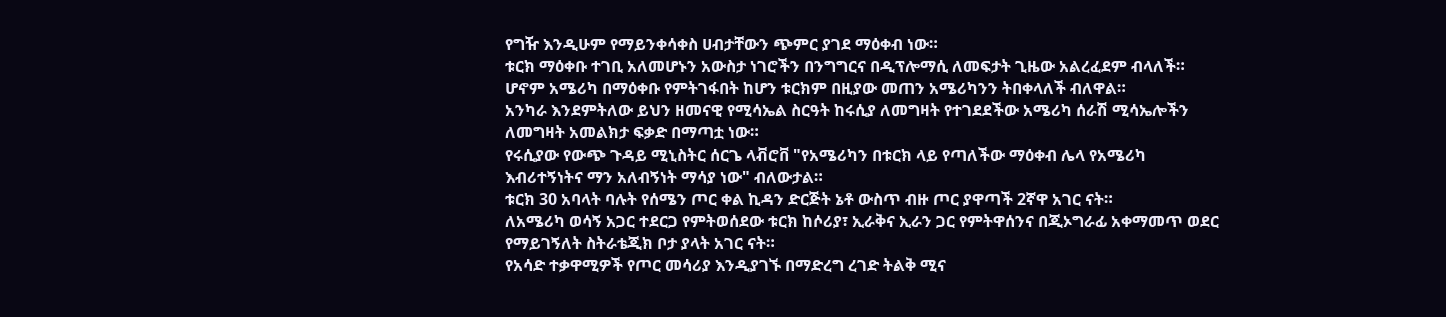የግዥ እንዲሁም የማይንቀሳቀስ ሀብታቸውን ጭምር ያገደ ማዕቀብ ነው።
ቱርክ ማዕቀቡ ተገቢ አለመሆኑን አውስታ ነገሮችን በንግግርና በዲፕሎማሲ ለመፍታት ጊዜው አልረፈደም ብላለች።
ሆኖም አሜሪካ በማዕቀቡ የምትገፋበት ከሆን ቱርክም በዚያው መጠን አሜሪካንን ትበቀላለች ብለዋል።
አንካራ እንደምትለው ይህን ዘመናዊ የሚሳኤል ስርዓት ከሩሲያ ለመግዛት የተገደደችው አሜሪካ ሰራሽ ሚሳኤሎችን ለመግዛት አመልክታ ፍቃድ በማጣቷ ነው።
የሩሲያው የውጭ ጉዳይ ሚኒስትር ሰርጌ ላቭሮቨ "የአሜሪካን በቱርክ ላይ የጣለችው ማዕቀብ ሌላ የአሜሪካ እብሪተኝነትና ማን አለብኝነት ማሳያ ነው" ብለውታል።
ቱርክ 30 አባላት ባሉት የሰሜን ጦር ቀል ኪዳን ድርጅት ኔቶ ውስጥ ብዙ ጦር ያዋጣች 2ኛዋ አገር ናት።
ለአሜሪካ ወሳኝ አጋር ተደርጋ የምትወሰደው ቱርክ ከሶሪያ፣ ኢራቅና ኢራን ጋር የምትዋሰንና በጂኦግራፊ አቀማመጥ ወደር የማይገኝለት ስትራቴጂክ ቦታ ያላት አገር ናት።
የአሳድ ተቃዋሚዎች የጦር መሳሪያ እንዲያገኙ በማድረግ ረገድ ትልቅ ሚና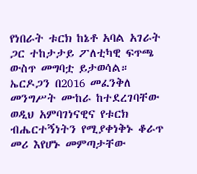የነበራት ቱርክ ከኔቶ አባል አገራት ጋር ተከታታይ ፖለቲካዊ ፍጥጫ ውስጥ መግባቷ ይታወሳል።
ኤርዶጋን በ2016 መፈንቅለ መንግሥት ሙከራ ከተደረገባቸው ወዲህ አምባገነናዊና የቱርክ ብሔርተኝነትን የሚያቀነቅኑ ቆራጥ መሪ እየሆኑ መምጣታቸው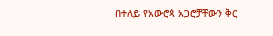በተለይ የአውሮጳ አጋሮቻቸውን ቅር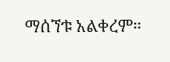ማሰኘቱ አልቀረም።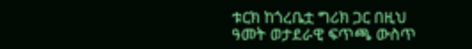ቱርክ ከጎረቤቷ ግሪክ ጋር በዚህ ዓመት ወታደራዊ ፍጥጫ ውስጥ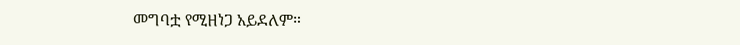መግባቷ የሚዘነጋ አይደለም።